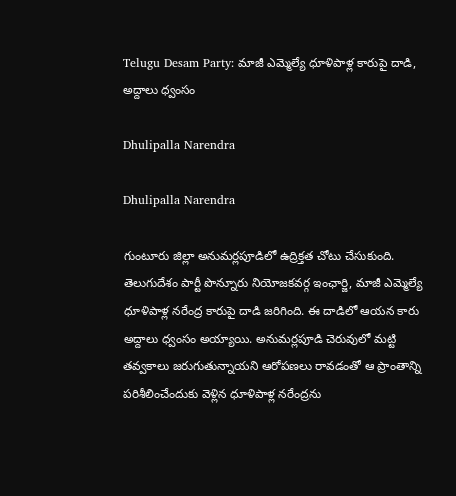Telugu Desam Party: మాజీ ఎమ్మెల్యే ధూళిపాళ్ల కారుపై దాడి, అద్దాలు ధ్వంసం

Dhulipalla Narendra

Dhulipalla Narendra

గుంటూరు జిల్లా అనుమర్లపూడిలో ఉద్రిక్తత చోటు చేసుకుంది. తెలుగుదేశం పార్టీ పొన్నూరు నియోజకవర్గ ఇంఛార్జి, మాజీ ఎమ్మెల్యే ధూళిపాళ్ల నరేంద్ర కారుపై దాడి జరిగింది. ఈ దాడిలో ఆయన కారు అద్దాలు ధ్వంసం అయ్యాయి. అనుమర్లపూడి చెరువులో మట్టి తవ్వకాలు జరుగుతున్నాయని ఆరోపణలు రావడంతో ఆ ప్రాంతాన్ని పరిశీలించేందుకు వెళ్లిన ధూళిపాళ్ల నరేంద్రను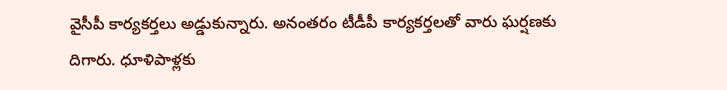వైసీపీ కార్యకర్తలు అడ్డుకున్నారు. అనంతరం టీడీపీ కార్యకర్తలతో వారు ఘర్షణకు దిగారు. ధూళిపాళ్లకు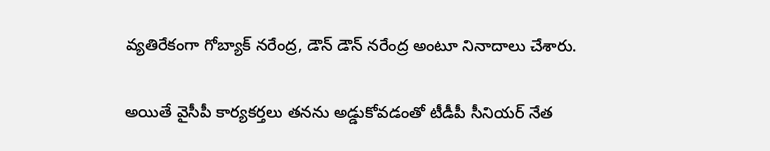వ్యతిరేకంగా గోబ్యాక్ న‌రేంద్ర, డౌన్ డౌన్ నరేంద్ర అంటూ నినాదాలు చేశారు.

అయితే వైసీపీ కార్యకర్తలు తనను అడ్డుకోవడంతో టీడీపీ సీనియర్ నేత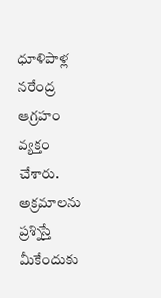ధూళిపాళ్ల నరేంద్ర ఆగ్రహం వ్యక్తం చేశారు. అక్రమాలను ప్రశ్నిస్తే మీకేందుకు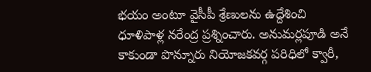భయం అంటూ వైసీపీ శ్రేణులను ఉద్దేశించి ధూళిపాళ్ల నరేంద్ర ప్రశ్నించారు. అనుమర్లపూడి అనే కాకుండా పొన్నూరు నియోజ‌క‌వ‌ర్గ ప‌రిధిలో క్వారీ,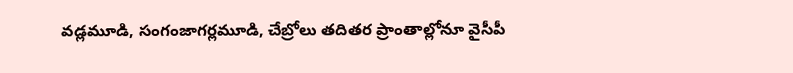వ‌డ్లమూడి, సంగంజాగ‌ర్లమూడి, చేబ్రోలు త‌దిత‌ర ప్రాంతాల్లోనూ వైసీపీ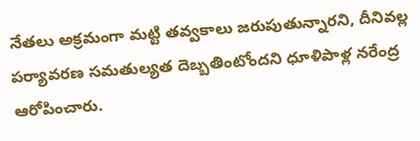నేతలు అక్రమంగా మ‌ట్టి త‌వ్వకాలు జ‌రుపుతున్నార‌ని, దీనివ‌ల్ల ప‌ర్యావ‌ర‌ణ స‌మతుల్యత దెబ్బతింటోంద‌ని ధూళిపాళ్ల న‌రేంద్ర ఆరోపించారు.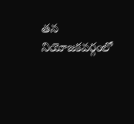తన నియోజ‌క‌వ‌ర్గంలో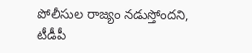పోలీసుల రాజ్యం న‌డుస్తోంద‌ని, టీడీపీ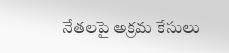నేతలపై అక్రమ కేసులు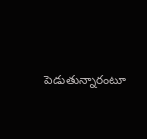పెడుతున్నారంటూ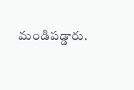మండిప‌డ్డారు.